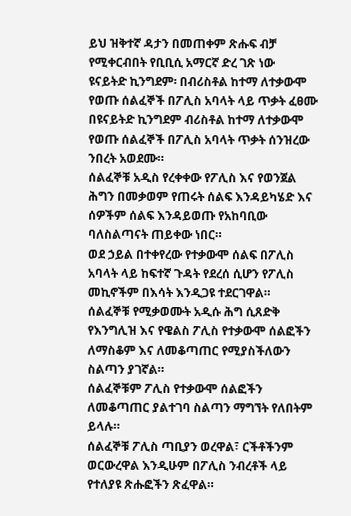ይህ ዝቅተኛ ዳታን በመጠቀም ጽሑፍ ብቻ የሚቀርብበት የቢቢሲ አማርኛ ድረ ገጽ ነው
ዩናይትድ ኪንግደም፡ በብሪስቶል ከተማ ለተቃውሞ የወጡ ሰልፈኞች በፖሊስ አባላት ላይ ጥቃት ፈፀሙ
በዩናይትድ ኪንግደም ብሪስቶል ከተማ ለተቃውሞ የወጡ ሰልፈኞች በፖሊስ አባላት ጥቃት ሰንዝረው ንበረት አወደሙ።
ሰልፈኞቹ አዲስ የረቀቀው የፖሊስ እና የወንጀል ሕግን በመቃወም የጠሩት ሰልፍ እንዳይካሄድ እና ሰዎችም ሰልፍ እንዳይወጡ የአከባቢው ባለስልጣናት ጠይቀው ነበር።
ወደ ኃይል በተቀየረው የተቃውሞ ሰልፍ በፖሊስ አባላት ላይ ከፍተኛ ጉዳት የደረሰ ሲሆን የፖሊስ መኪኖችም በእሳት እንዲጋዩ ተደርገዋል።
ሰልፈኞቹ የሚቃወሙት አዲሱ ሕግ ሲጸድቅ የእንግሊዝ እና የዌልስ ፖሊስ የተቃውሞ ሰልፎችን ለማስቆም እና ለመቆጣጠር የሚያስችለውን ስልጣን ያገኛል።
ሰልፈኞቹም ፖሊስ የተቃውሞ ሰልፎችን ለመቆጣጠር ያልተገባ ስልጣን ማግኘት የለበትም ይላሉ።
ሰልፈኞቹ ፖሊስ ጣቢያን ወረዋል፣ ርችቶችንም ወርውረዋል እንዲሁም በፖሊስ ንብረቶች ላይ የተለያዩ ጽሑፎችን ጽፈዋል።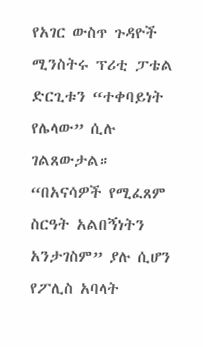የአገር ውስጥ ጉዳዮች ሚንስትሩ ፕሪቲ ፓቴል ድርጊቱን “ተቀባይነት የሌላው” ሲሉ ገልጸውታል።
“በአናሳዎች የሚፈጸም ስርዓት አልበኝነትን አንታገስም” ያሉ ሲሆን የፖሊስ አባላት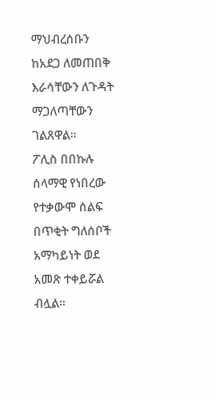ማህብረሰቡን ከአደጋ ለመጠበቅ እራሳቸውን ለጉዳት ማጋለጣቸውን ገልጸዋል።
ፖሊስ በበኩሉ ሰላማዊ የነበረው የተቃውሞ ሰልፍ በጥቂት ግለሰቦች አማካይነት ወደ አመጽ ተቀይሯል ብሏል።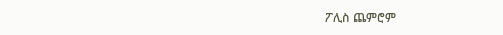ፖሊስ ጨምሮም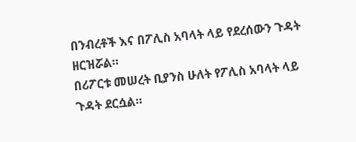በንብረቶች እና በፖሊስ አባላት ላይ የደረሰውን ጉዳት ዘርዝሯል።
በሪፖርቱ መሠረት ቢያንስ ሁለት የፖሊስ አባላት ላይ ጉዳት ደርሷል።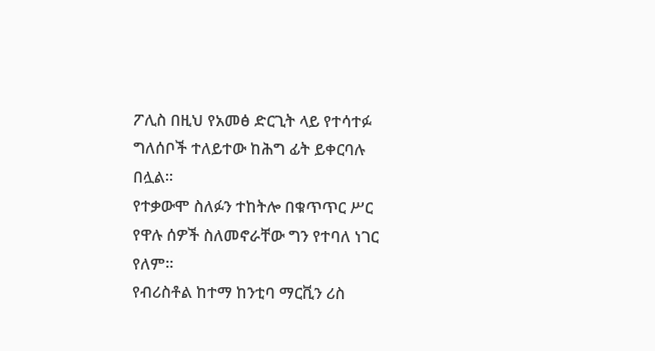ፖሊስ በዚህ የአመፅ ድርጊት ላይ የተሳተፉ ግለሰቦች ተለይተው ከሕግ ፊት ይቀርባሉ በሏል።
የተቃውሞ ስለፉን ተከትሎ በቁጥጥር ሥር የዋሉ ሰዎች ስለመኖራቸው ግን የተባለ ነገር የለም።
የብሪስቶል ከተማ ከንቲባ ማርቪን ሪስ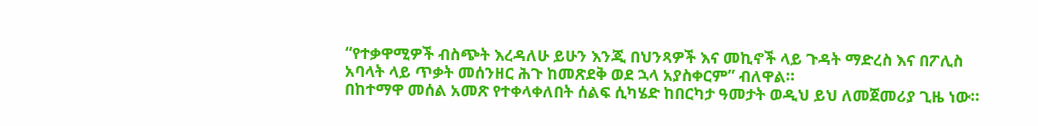“የተቃዋሚዎች ብስጭት እረዳለሁ ይሁን እንጂ በህንጻዎች እና መኪኖች ላይ ጉዳት ማድረስ እና በፖሊስ አባላት ላይ ጥቃት መሰንዘር ሕጉ ከመጽደቅ ወደ ኋላ አያስቀርም” ብለዋል።
በከተማዋ መሰል አመጽ የተቀላቀለበት ሰልፍ ሲካሄድ ከበርካታ ዓመታት ወዲህ ይህ ለመጀመሪያ ጊዜ ነው።